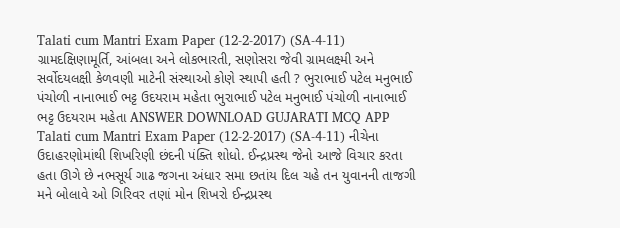Talati cum Mantri Exam Paper (12-2-2017) (SA-4-11) ગ્રામદક્ષિણામૂર્તિ, આંબલા અને લોકભારતી, સણોસરા જેવી ગ્રામલક્ષ્મી અને સર્વોદયલક્ષી કેળવણી માટેની સંસ્થાઓ કોણે સ્થાપી હતી ? ભુરાભાઈ પટેલ મનુભાઈ પંચોળી નાનાભાઈ ભટ્ટ ઉદયરામ મહેતા ભુરાભાઈ પટેલ મનુભાઈ પંચોળી નાનાભાઈ ભટ્ટ ઉદયરામ મહેતા ANSWER DOWNLOAD GUJARATI MCQ APP
Talati cum Mantri Exam Paper (12-2-2017) (SA-4-11) નીચેના ઉદાહરણોમાંથી શિખરિણી છંદની પંક્તિ શોધો. ઈન્દ્રપ્રસ્થ જેનો આજે વિચાર કરતા હતા ઊગે છે નભસૂર્ય ગાઢ જગના અંધાર સમા છતાંય દિલ ચહે તન યુવાનની તાજગી મને બોલાવે ઓ ગિરિવર તણાં મોન શિખરો ઈન્દ્રપ્રસ્થ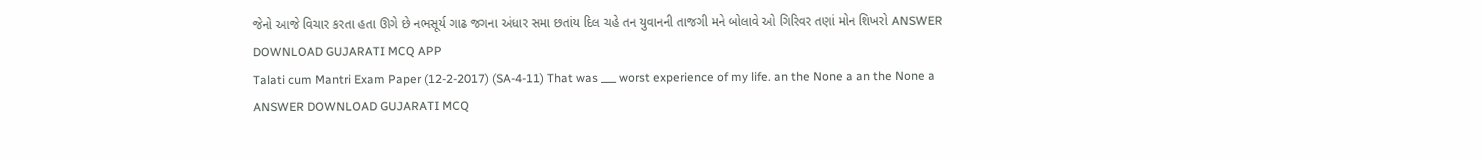જેનો આજે વિચાર કરતા હતા ઊગે છે નભસૂર્ય ગાઢ જગના અંધાર સમા છતાંય દિલ ચહે તન યુવાનની તાજગી મને બોલાવે ઓ ગિરિવર તણાં મોન શિખરો ANSWER DOWNLOAD GUJARATI MCQ APP
Talati cum Mantri Exam Paper (12-2-2017) (SA-4-11) That was ___ worst experience of my life. an the None a an the None a ANSWER DOWNLOAD GUJARATI MCQ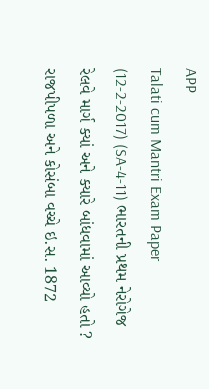APP
Talati cum Mantri Exam Paper (12-2-2017) (SA-4-11) ભારતની પ્રથમ નેરોગેજ રેલવે માર્ગ ક્યાં અને ક્યારે બાંધવામાં આવ્યો હતો ? રાજપીપળા અને કોસંબા વચ્ચે ઇ.સ. 1872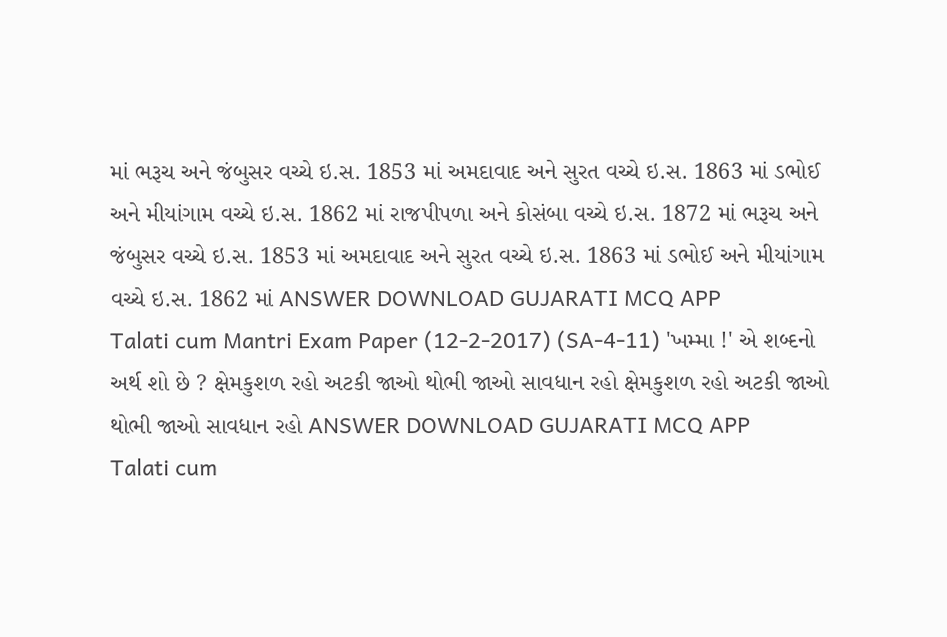માં ભરૂચ અને જંબુસર વચ્ચે ઇ.સ. 1853 માં અમદાવાદ અને સુરત વચ્ચે ઇ.સ. 1863 માં ડભોઈ અને મીયાંગામ વચ્ચે ઇ.સ. 1862 માં રાજપીપળા અને કોસંબા વચ્ચે ઇ.સ. 1872 માં ભરૂચ અને જંબુસર વચ્ચે ઇ.સ. 1853 માં અમદાવાદ અને સુરત વચ્ચે ઇ.સ. 1863 માં ડભોઈ અને મીયાંગામ વચ્ચે ઇ.સ. 1862 માં ANSWER DOWNLOAD GUJARATI MCQ APP
Talati cum Mantri Exam Paper (12-2-2017) (SA-4-11) 'ખમ્મા !' એ શબ્દનો અર્થ શો છે ? ક્ષેમકુશળ રહો અટકી જાઓ થોભી જાઓ સાવધાન રહો ક્ષેમકુશળ રહો અટકી જાઓ થોભી જાઓ સાવધાન રહો ANSWER DOWNLOAD GUJARATI MCQ APP
Talati cum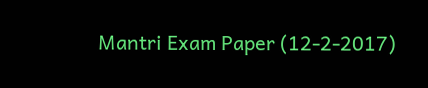Mantri Exam Paper (12-2-2017)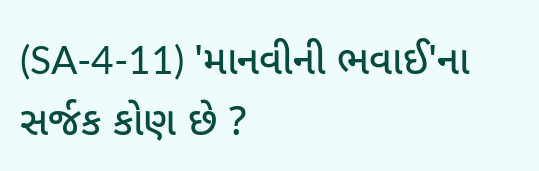(SA-4-11) 'માનવીની ભવાઈ'ના સર્જક કોણ છે ?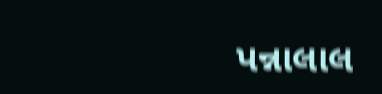પન્નાલાલ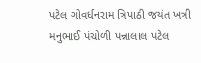પટેલ ગોવર્ધનરામ ત્રિપાઠી જયંત ખત્રી મનુભાઈ પંચોળી પન્નાલાલ પટેલ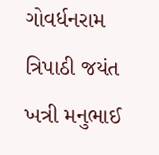ગોવર્ધનરામ ત્રિપાઠી જયંત ખત્રી મનુભાઈ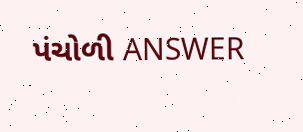પંચોળી ANSWER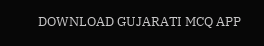DOWNLOAD GUJARATI MCQ APP